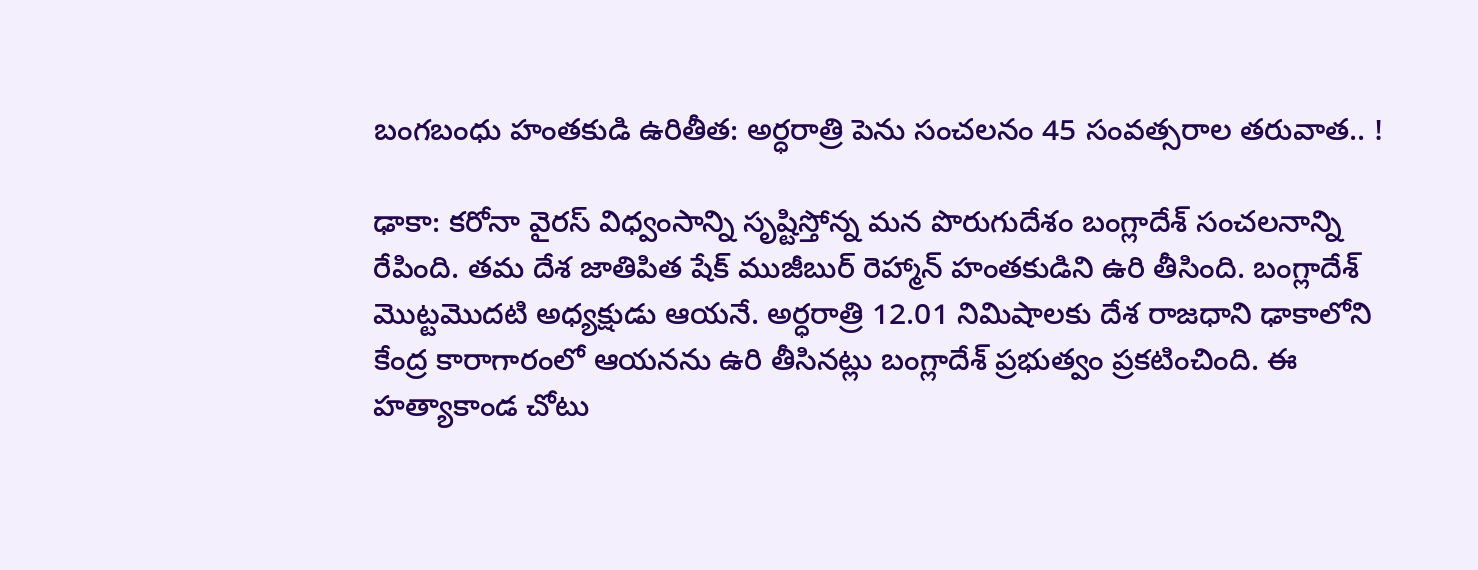బంగబంధు హంతకుడి ఉరితీత: అర్ధరాత్రి పెను సంచలనం 45 సంవత్సరాల తరువాత.. !

ఢాకా: కరోనా వైరస్ విధ్వంసాన్ని సృష్టిస్తోన్న మన పొరుగుదేశం బంగ్లాదేశ్ సంచలనాన్ని రేపింది. తమ దేశ జాతిపిత షేక్ ముజీబుర్ రెహ్మాన్‌ హంతకుడిని ఉరి తీసింది. బంగ్లాదేశ్ మొట్టమొదటి అధ్యక్షుడు ఆయనే. అర్ధరాత్రి 12.01 నిమిషాలకు దేశ రాజధాని ఢాకాలోని కేంద్ర కారాగారంలో ఆయనను ఉరి తీసినట్లు బంగ్లాదేశ్ ప్రభుత్వం ప్రకటించింది. ఈ హత్యాకాండ చోటు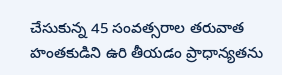చేసుకున్న 45 సంవత్సరాల తరువాత హంతకుడిని ఉరి తీయడం ప్రాధాన్యతను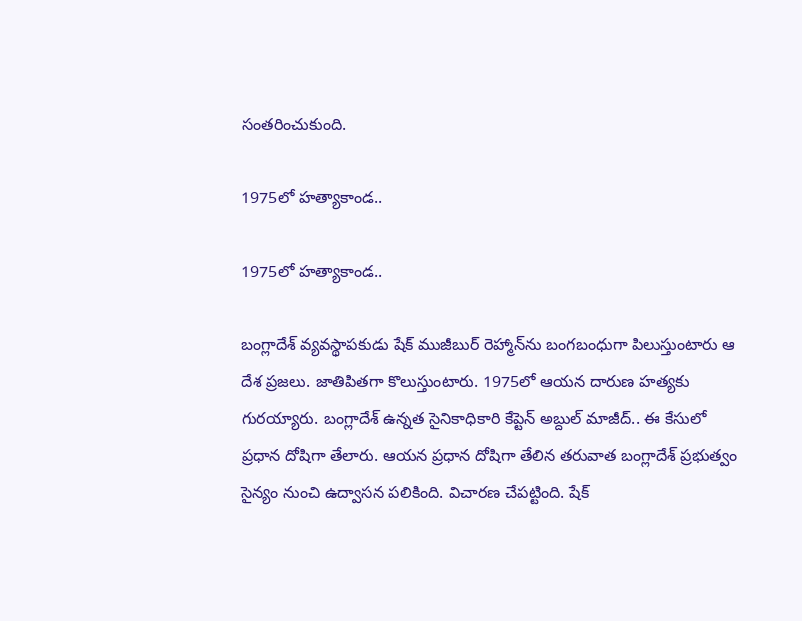సంతరించుకుంది.

1975లో హత్యాకాండ..

1975లో హత్యాకాండ..

బంగ్లాదేశ్ వ్యవస్థాపకుడు షేక్ ముజీబుర్ రెహ్మాన్‌ను బంగబంధుగా పిలుస్తుంటారు ఆ దేశ ప్రజలు. జాతిపితగా కొలుస్తుంటారు. 1975లో ఆయన దారుణ హత్యకు గురయ్యారు. బంగ్లాదేశ్ ఉన్నత సైనికాధికారి కేప్టెన్ అబ్దుల్ మాజీద్.. ఈ కేసులో ప్రధాన దోషిగా తేలారు. ఆయన ప్రధాన దోషిగా తేలిన తరువాత బంగ్లాదేశ్ ప్రభుత్వం సైన్యం నుంచి ఉద్వాసన పలికింది. విచారణ చేపట్టింది. షేక్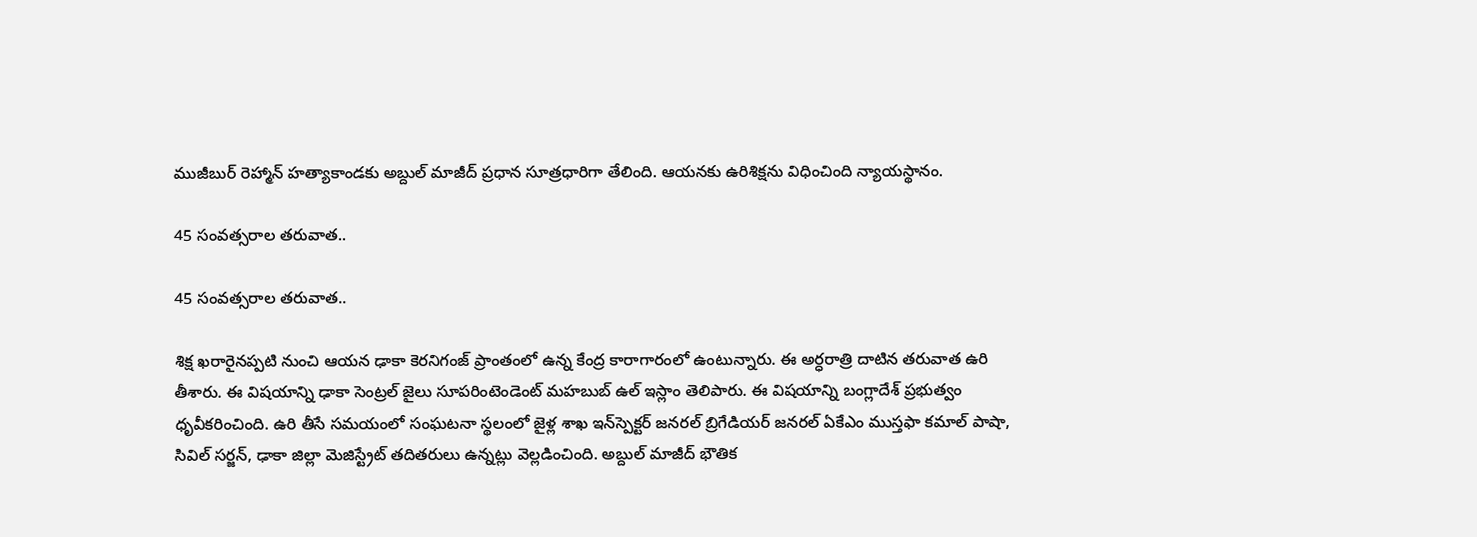ముజీబుర్ రెహ్మాన్ హత్యాకాండకు అబ్దుల్ మాజీద్ ప్రధాన సూత్రధారిగా తేలింది. ఆయనకు ఉరిశిక్షను విధించింది న్యాయస్థానం.

45 సంవత్సరాల తరువాత..

45 సంవత్సరాల తరువాత..

శిక్ష ఖరారైనప్పటి నుంచి ఆయన ఢాకా కెరనిగంజ్ ప్రాంతంలో ఉన్న కేంద్ర కారాగారంలో ఉంటున్నారు. ఈ అర్ధరాత్రి దాటిన తరువాత ఉరి తీశారు. ఈ విషయాన్ని ఢాకా సెంట్రల్ జైలు సూపరింటెండెంట్ మహబుబ్ ఉల్ ఇస్లాం తెలిపారు. ఈ విషయాన్ని బంగ్లాదేశ్ ప్రభుత్వం ధృవీకరించింది. ఉరి తీసే సమయంలో సంఘటనా స్థలంలో జైళ్ల శాఖ ఇన్‌స్పెక్టర్ జనరల్ బ్రిగేడియర్ జనరల్ ఏకేఎం ముస్తఫా కమాల్ పాషా, సివిల్ సర్జన్, ఢాకా జిల్లా మెజిస్ట్రేట్ తదితరులు ఉన్నట్లు వెల్లడించింది. అబ్దుల్ మాజీద్ భౌతిక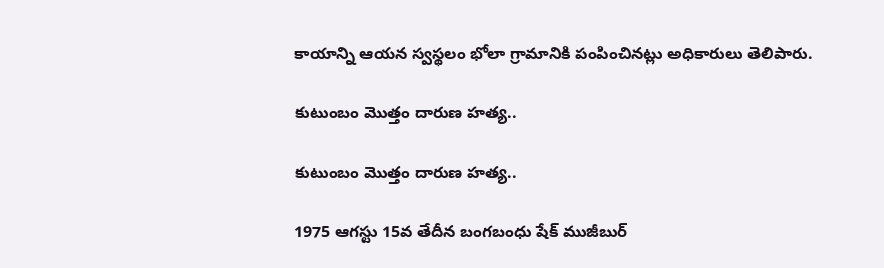కాయాన్ని ఆయన స్వస్థలం భోలా గ్రామానికి పంపించినట్లు అధికారులు తెలిపారు.

కుటుంబం మొత్తం దారుణ హత్య..

కుటుంబం మొత్తం దారుణ హత్య..

1975 ఆగస్టు 15వ తేదీన బంగబంధు షేక్ ముజీబుర్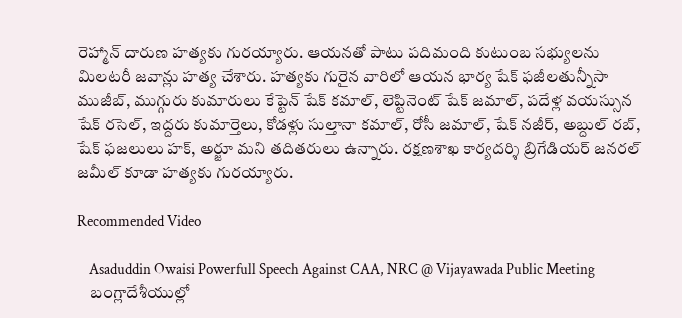రెహ్మాన్ దారుణ హత్యకు గురయ్యారు. ఆయనతో పాటు పదిమంది కుటుంబ సభ్యులను మిలటరీ జవాన్లు హత్య చేశారు. హత్యకు గురైన వారిలో ఆయన భార్య షేక్ ఫజీలతున్నీసా ముజీబ్, ముగ్గురు కుమారులు కేప్టెన్ షేక్ కమాల్, లెప్టినెంట్ షేక్ జమాల్, పదేళ్ల వయస్సున షేక్ రసెల్, ఇద్దరు కుమార్తెలు, కోడళ్లు సుల్తానా కమాల్, రోసీ జమాల్, షేక్ నజీర్, అబ్దుల్ రబ్, షేక్ ఫజలులు హక్, అర్జూ మని తదితరులు ఉన్నారు. రక్షణశాఖ కార్యదర్శి బ్రిగేడియర్ జనరల్ జమీల్‌ కూడా హత్యకు గురయ్యారు.

Recommended Video

    Asaduddin Owaisi Powerfull Speech Against CAA, NRC @ Vijayawada Public Meeting
    బంగ్లాదేశీయుల్లో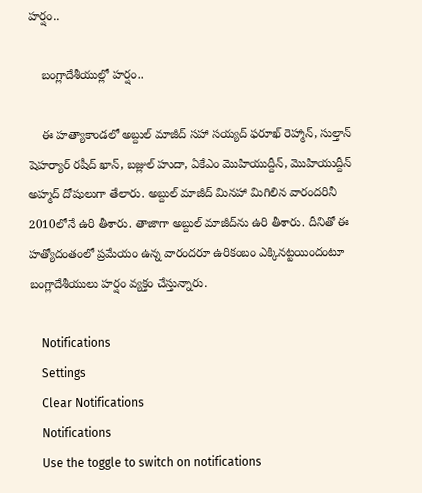హర్షం..

    బంగ్లాదేశీయుల్లో హర్షం..

    ఈ హత్యాకాండలో అబ్దుల్ మాజీద్ సహా సయ్యద్ ఫరూఖ్ రెహ్మాన్, సుల్తాన్ షెహర్యార్ రషీద్ ఖాన్, బజ్లుల్ హుదా, ఏకేఎం మొహియుద్దీన్, మొహియుద్దీన్ అహ్మద్ దోషులుగా తేలారు. అబ్దుల్ మాజీద్ మినహా మిగిలిన వారందరినీ 2010లోనే ఉరి తీశారు. తాజాగా అబ్దుల్ మాజీద్‌ను ఉరి తీశారు. దీనితో ఈ హత్యోదంతంలో ప్రమేయం ఉన్న వారందరూ ఉరికంబం ఎక్కినట్టయిందంటూ బంగ్లాదేశీయులు హర్షం వ్యక్తం చేస్తున్నారు.

    Notifications
    Settings
    Clear Notifications
    Notifications
    Use the toggle to switch on notifications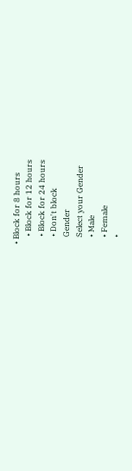• Block for 8 hours
    • Block for 12 hours
    • Block for 24 hours
    • Don't block
    Gender
    Select your Gender
    • Male
    • Female
    •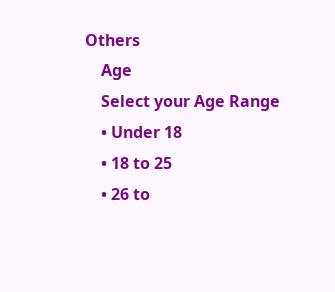Others
    Age
    Select your Age Range
    • Under 18
    • 18 to 25
    • 26 to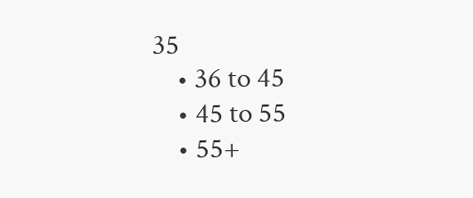35
    • 36 to 45
    • 45 to 55
    • 55+